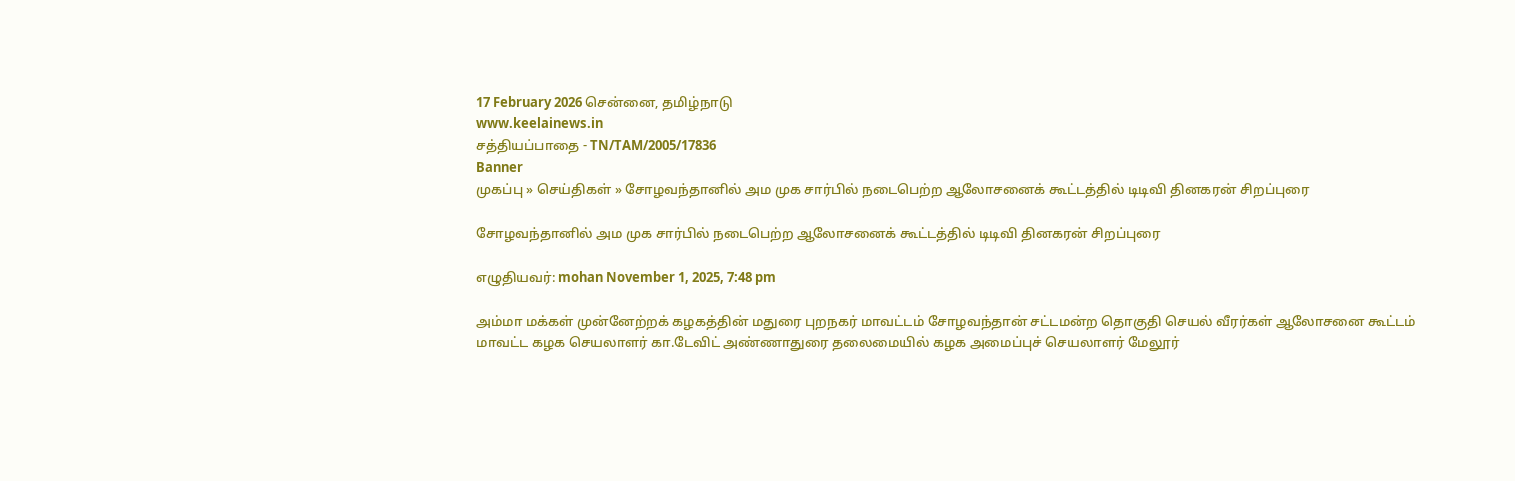17 February 2026 சென்னை, தமிழ்நாடு
www.keelainews.in
சத்தியப்பாதை - TN/TAM/2005/17836
Banner
முகப்பு » செய்திகள் » சோழவந்தானில் அம முக சார்பில் நடைபெற்ற ஆலோசனைக் கூட்டத்தில் டிடிவி தினகரன் சிறப்புரை

சோழவந்தானில் அம முக சார்பில் நடைபெற்ற ஆலோசனைக் கூட்டத்தில் டிடிவி தினகரன் சிறப்புரை

எழுதியவர்: mohan November 1, 2025, 7:48 pm

அம்மா மக்கள் முன்னேற்றக் கழகத்தின் மதுரை புறநகர் மாவட்டம் சோழவந்தான் சட்டமன்ற தொகுதி செயல் வீரர்கள் ஆலோசனை கூட்டம் மாவட்ட கழக செயலாளர் கா.டேவிட் அண்ணாதுரை தலைமையில் கழக அமைப்புச் செயலாளர் மேலூர்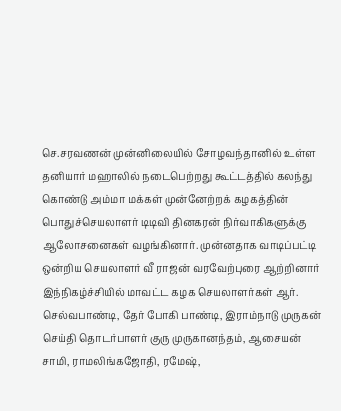செ.சரவணன் முன்னிலையில் சோழவந்தானில் உள்ள தனியார் மஹாலில் நடைபெற்றது கூட்டத்தில் கலந்து கொண்டு அம்மா மக்கள் முன்னேற்றக் கழகத்தின் பொதுச்செயலாளர் டிடிவி தினகரன் நிர்வாகிகளுக்கு ஆலோசனைகள் வழங்கினார். முன்னதாக வாடிப்பட்டி ஒன்றிய செயலாளர் வீ ராஜன் வரவேற்புரை ஆற்றினார் இந்நிகழ்ச்சியில் மாவட்ட கழக செயலாளர்கள் ஆர். செல்வபாண்டி, தேர் போகி பாண்டி, இராம்நாடு முருகன் செய்தி தொடர்பாளர் குரு முருகானந்தம், ஆசையன் சாமி, ராமலிங்கஜோதி, ரமேஷ்,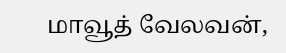மாவூத் வேலவன்,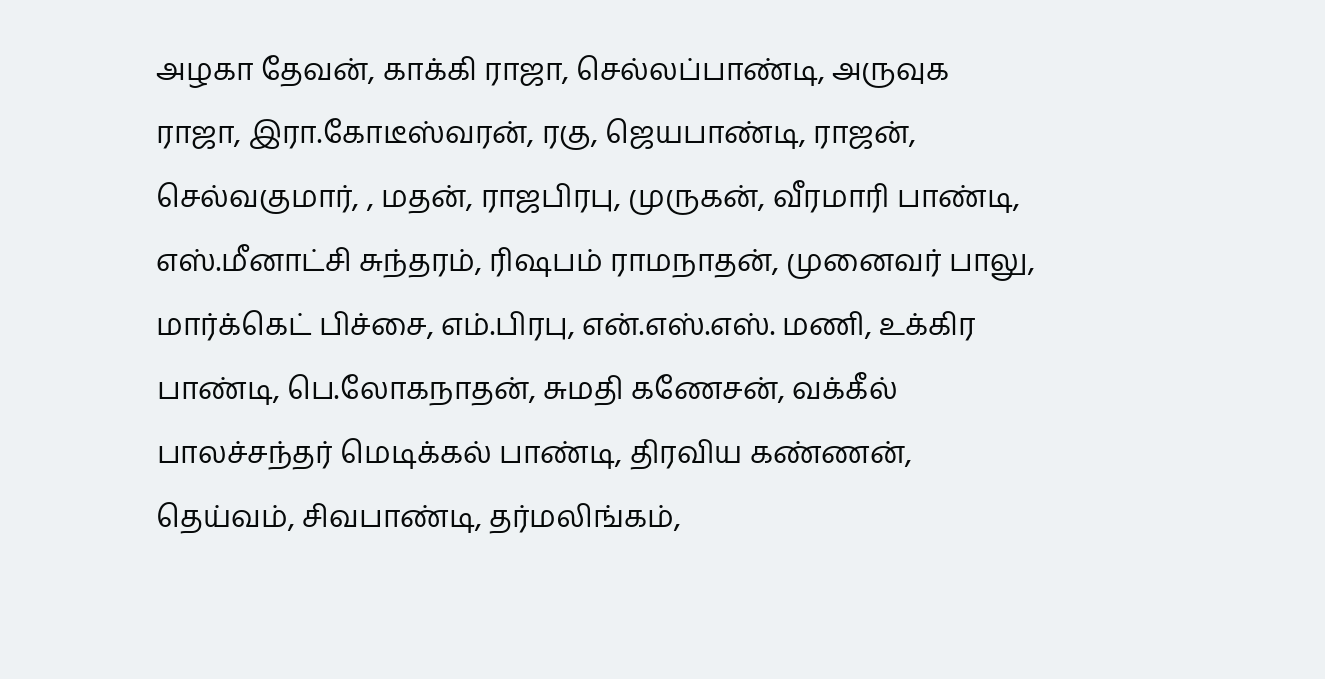அழகா தேவன், காக்கி ராஜா, செல்லப்பாண்டி, அருவுக ராஜா, இரா.கோடீஸ்வரன், ரகு, ஜெயபாண்டி, ராஜன், செல்வகுமார், , மதன், ராஜபிரபு, முருகன், வீரமாரி பாண்டி, எஸ்.மீனாட்சி சுந்தரம், ரிஷபம் ராமநாதன், முனைவர் பாலு, மார்க்கெட் பிச்சை, எம்.பிரபு, என்.எஸ்.எஸ். மணி, உக்கிர பாண்டி, பெ.லோகநாதன், சுமதி கணேசன், வக்கீல் பாலச்சந்தர் மெடிக்கல் பாண்டி, திரவிய கண்ணன், தெய்வம், சிவபாண்டி, தர்மலிங்கம்,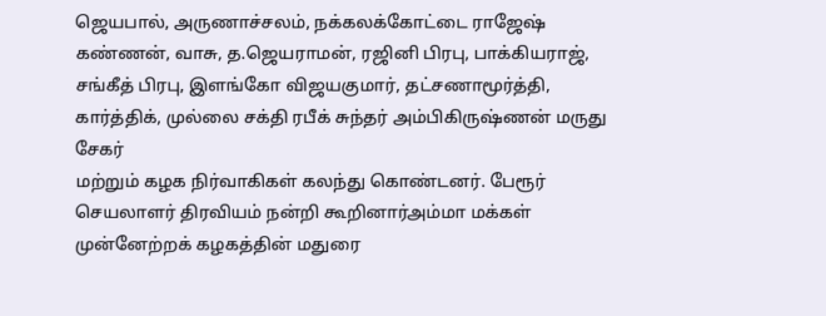ஜெயபால், அருணாச்சலம், நக்கலக்கோட்டை ராஜேஷ் கண்ணன், வாசு, த.ஜெயராமன், ரஜினி பிரபு, பாக்கியராஜ், சங்கீத் பிரபு, இளங்கோ விஜயகுமார், தட்சணாமூர்த்தி, கார்த்திக், முல்லை சக்தி ரபீக் சுந்தர் அம்பிகிருஷ்ணன் மருது சேகர்
மற்றும் கழக நிர்வாகிகள் கலந்து கொண்டனர். பேரூர் செயலாளர் திரவியம் நன்றி கூறினார்அம்மா மக்கள் முன்னேற்றக் கழகத்தின் மதுரை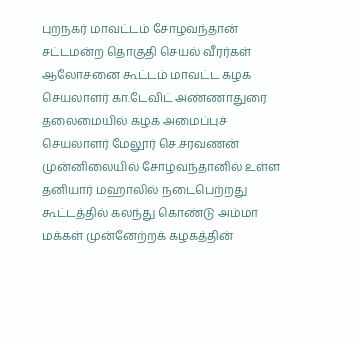புறநகர் மாவட்டம் சோழவந்தான் சட்டமன்ற தொகுதி செயல் வீரர்கள் ஆலோசனை கூட்டம் மாவட்ட கழக செயலாளர் கா.டேவிட் அண்ணாதுரை தலைமையில் கழக அமைப்புச் செயலாளர் மேலூர் செ.சரவணன் முன்னிலையில் சோழவந்தானில் உள்ள தனியார் மஹாலில் நடைபெற்றது கூட்டத்தில் கலந்து கொண்டு அம்மா மக்கள் முன்னேற்றக் கழகத்தின்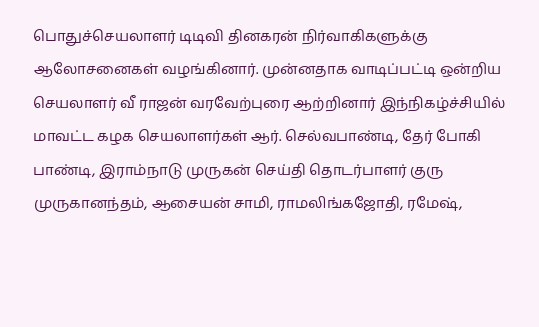பொதுச்செயலாளர் டிடிவி தினகரன் நிர்வாகிகளுக்கு ஆலோசனைகள் வழங்கினார். முன்னதாக வாடிப்பட்டி ஒன்றிய செயலாளர் வீ ராஜன் வரவேற்புரை ஆற்றினார் இந்நிகழ்ச்சியில் மாவட்ட கழக செயலாளர்கள் ஆர். செல்வபாண்டி, தேர் போகி பாண்டி, இராம்நாடு முருகன் செய்தி தொடர்பாளர் குரு முருகானந்தம், ஆசையன் சாமி, ராமலிங்கஜோதி, ரமேஷ்,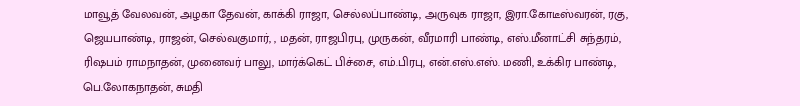மாவூத் வேலவன், அழகா தேவன், காக்கி ராஜா, செல்லப்பாண்டி, அருவுக ராஜா, இரா.கோடீஸ்வரன், ரகு, ஜெயபாண்டி, ராஜன், செல்வகுமார், , மதன், ராஜபிரபு, முருகன், வீரமாரி பாண்டி, எஸ்.மீனாட்சி சுந்தரம், ரிஷபம் ராமநாதன், முனைவர் பாலு, மார்க்கெட் பிச்சை, எம்.பிரபு, என்.எஸ்.எஸ். மணி, உக்கிர பாண்டி, பெ.லோகநாதன், சுமதி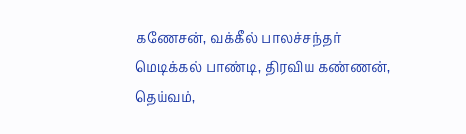கணேசன், வக்கீல் பாலச்சந்தர் மெடிக்கல் பாண்டி, திரவிய கண்ணன், தெய்வம்,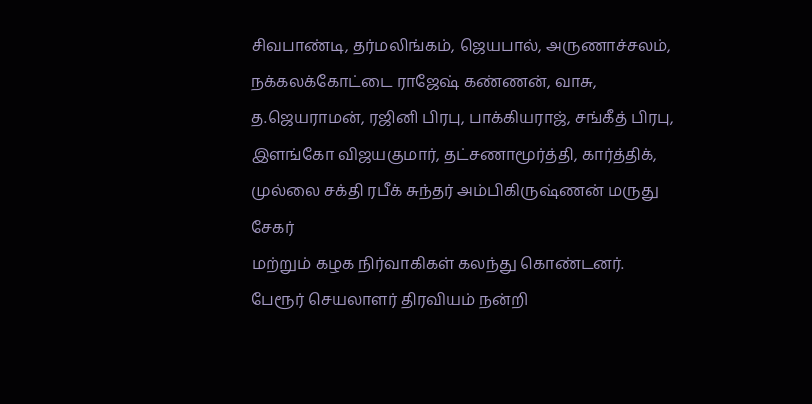சிவபாண்டி, தர்மலிங்கம், ஜெயபால், அருணாச்சலம், நக்கலக்கோட்டை ராஜேஷ் கண்ணன், வாசு, த.ஜெயராமன், ரஜினி பிரபு, பாக்கியராஜ், சங்கீத் பிரபு, இளங்கோ விஜயகுமார், தட்சணாமூர்த்தி, கார்த்திக், முல்லை சக்தி ரபீக் சுந்தர் அம்பிகிருஷ்ணன் மருது சேகர்
மற்றும் கழக நிர்வாகிகள் கலந்து கொண்டனர். பேரூர் செயலாளர் திரவியம் நன்றி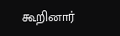கூறினார்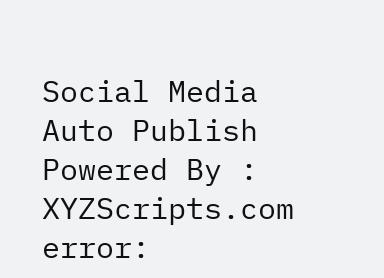Social Media Auto Publish Powered By : XYZScripts.com
error: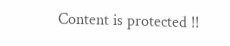Content is protected !!